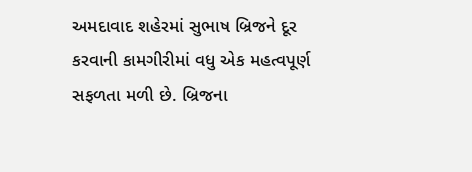અમદાવાદ શહેરમાં સુભાષ બ્રિજને દૂર કરવાની કામગીરીમાં વધુ એક મહત્વપૂર્ણ સફળતા મળી છે. બ્રિજના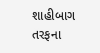શાહીબાગ તરફના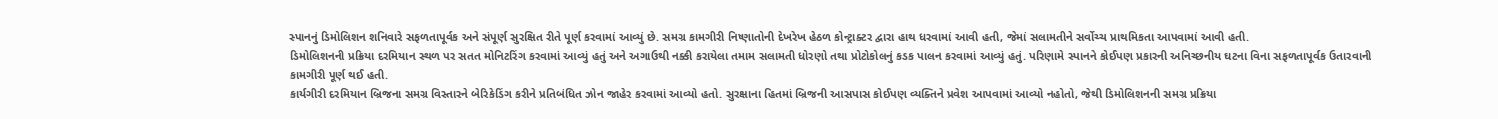સ્પાનનું ડિમોલિશન શનિવારે સફળતાપૂર્વક અને સંપૂર્ણ સુરક્ષિત રીતે પૂર્ણ કરવામાં આવ્યું છે. સમગ્ર કામગીરી નિષ્ણાતોની દેખરેખ હેઠળ કોન્ટ્રાક્ટર દ્વારા હાથ ધરવામાં આવી હતી, જેમાં સલામતીને સર્વોચ્ચ પ્રાથમિકતા આપવામાં આવી હતી.
ડિમોલિશનની પ્રક્રિયા દરમિયાન સ્થળ પર સતત મોનિટરિંગ કરવામાં આવ્યું હતું અને અગાઉથી નક્કી કરાયેલા તમામ સલામતી ધોરણો તથા પ્રોટોકોલનું કડક પાલન કરવામાં આવ્યું હતું. પરિણામે સ્પાનને કોઈપણ પ્રકારની અનિચ્છનીય ઘટના વિના સફળતાપૂર્વક ઉતારવાની કામગીરી પૂર્ણ થઈ હતી.
કાર્યગીરી દરમિયાન બ્રિજના સમગ્ર વિસ્તારને બેરિકેડિંગ કરીને પ્રતિબંધિત ઝોન જાહેર કરવામાં આવ્યો હતો. સુરક્ષાના હિતમાં બ્રિજની આસપાસ કોઈપણ વ્યક્તિને પ્રવેશ આપવામાં આવ્યો નહોતો, જેથી ડિમોલિશનની સમગ્ર પ્રક્રિયા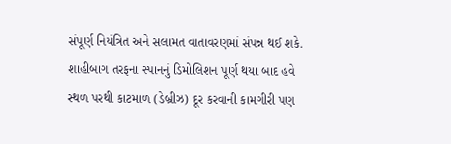સંપૂર્ણ નિયંત્રિત અને સલામત વાતાવરણમાં સંપન્ન થઈ શકે.
શાહીબાગ તરફના સ્પાનનું ડિમોલિશન પૂર્ણ થયા બાદ હવે સ્થળ પરથી કાટમાળ (ડેબ્રીઝ) દૂર કરવાની કામગીરી પણ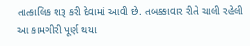તાત્કાલિક શરૂ કરી દેવામાં આવી છે. તબક્કાવાર રીતે ચાલી રહેલી આ કામગીરી પૂર્ણ થયા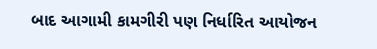બાદ આગામી કામગીરી પણ નિર્ધારિત આયોજન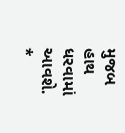મુજબ હાથ ધરવામાં આવશે.
*